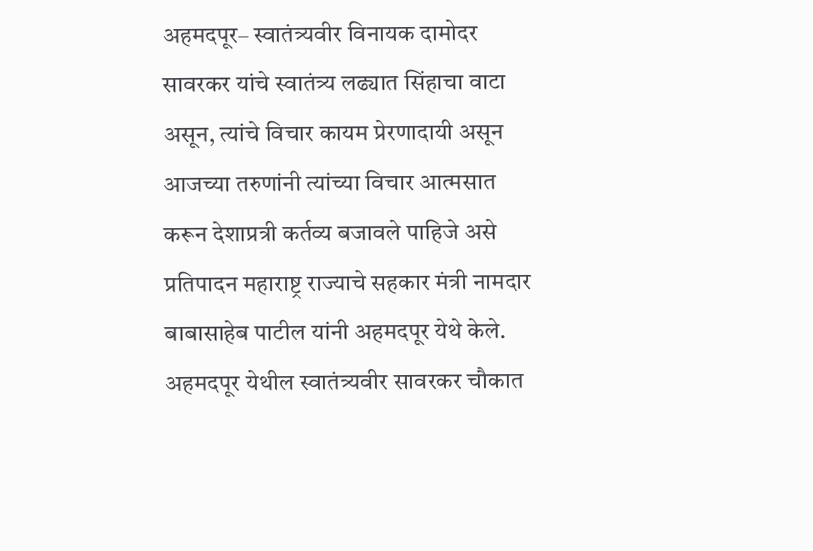अहमदपूर– स्वातंत्र्यवीर विनायक दामोदर सावरकर यांचे स्वातंत्र्य लढ्यात सिंहाचा वाटा असून, त्यांचे विचार कायम प्रेरणादायी असून आजच्या तरुणांनी त्यांच्या विचार आत्मसात करून देशाप्रत्री कर्तव्य बजावले पाहिजे असे प्रतिपादन महाराष्ट्र राज्याचे सहकार मंत्री नामदार बाबासाहेब पाटील यांनी अहमदपूर येथे केले. अहमदपूर येथील स्वातंत्र्यवीर सावरकर चौकात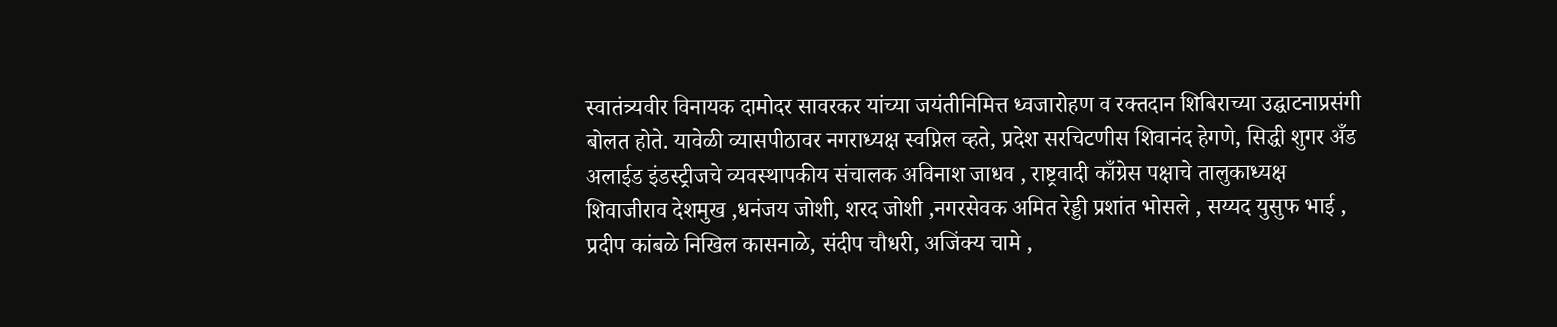स्वातंत्र्यवीर विनायक दामोदर सावरकर यांच्या जयंतीनिमित्त ध्वजारोहण व रक्तदान शिबिराच्या उद्घाटनाप्रसंगी बोलत होते. यावेळी व्यासपीठावर नगराध्यक्ष स्वप्निल व्हते, प्रदेश सरचिटणीस शिवानंद हेगणे, सिद्धी शुगर अँड अलाईड इंडस्ट्रीजचे व्यवस्थापकीय संचालक अविनाश जाधव , राष्ट्रवादी काँग्रेस पक्षाचे तालुकाध्यक्ष शिवाजीराव देशमुख ,धनंजय जोशी, शरद जोशी ,नगरसेवक अमित रेड्डी प्रशांत भोसले , सय्यद युसुफ भाई , प्रदीप कांबळे निखिल कासनाळे, संदीप चौधरी, अजिंक्य चामे ,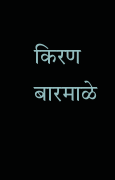किरण बारमाळे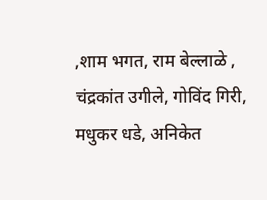,शाम भगत, राम बेल्लाळे , चंद्रकांत उगीले, गोविंद गिरी, मधुकर धडे, अनिकेत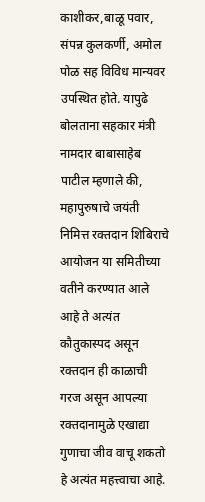काशीकर,बाळू पवार, संपन्न कुलकर्णी, अमोल पोळ सह विविध मान्यवर उपस्थित होते. यापुढे बोलताना सहकार मंत्री नामदार बाबासाहेब पाटील म्हणाले की, महापुरुषाचे जयंती निमित्त रक्तदान शिबिराचे आयोजन या समितीच्या वतीने करण्यात आले आहे ते अत्यंत कौतुकास्पद असून रक्तदान ही काळाची गरज असून आपल्या रक्तदानामुळे एखाद्या गुणाचा जीव वाचू शकतो हे अत्यंत महत्त्वाचा आहे.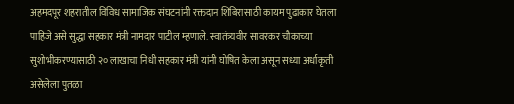अहमदपूर शहरातील विविध सामाजिक संघटनांनी रक्तदान शिबिरासाठी कायम पुढाकार घेतला पाहिजे असे सुद्धा सहकार मंत्री नामदार पाटील म्हणाले. स्वातंत्र्यवीर सावरकर चौकाच्या सुशोभीकरण्यासाठी २० लाखाचा निधी सहकार मंत्री यांनी घोषित केला असून सध्या अर्धाकृती असेलेला पुतळा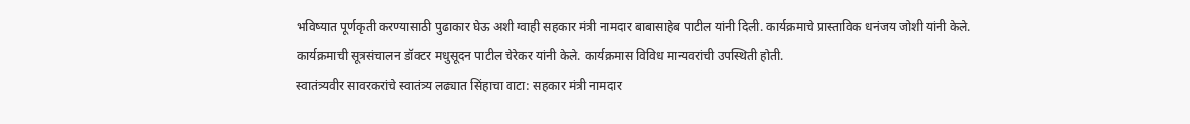भविष्यात पूर्णकृती करण्यासाठी पुढाकार घेऊ अशी ग्वाही सहकार मंत्री नामदार बाबासाहेब पाटील यांनी दिली. कार्यक्रमाचे प्रास्ताविक धनंजय जोशी यांनी केले. कार्यक्रमाची सूत्रसंचालन डॉक्टर मधुसूदन पाटील चेरेकर यांनी केले. कार्यक्रमास विविध मान्यवरांची उपस्थिती होती.
स्वातंत्र्यवीर सावरकरांचे स्वातंत्र्य लढ्यात सिंहाचा वाटा: सहकार मंत्री नामदार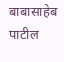बाबासाहेब पाटील